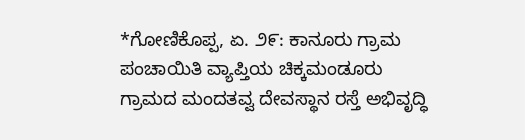*ಗೋಣಿಕೊಪ್ಪ, ಏ. ೨೯: ಕಾನೂರು ಗ್ರಾಮ ಪಂಚಾಯಿತಿ ವ್ಯಾಪ್ತಿಯ ಚಿಕ್ಕಮಂಡೂರು ಗ್ರಾಮದ ಮಂದತವ್ವ ದೇವಸ್ಥಾನ ರಸ್ತೆ ಅಭಿವೃದ್ಧಿ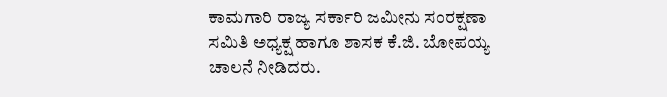ಕಾಮಗಾರಿ ರಾಜ್ಯ ಸರ್ಕಾರಿ ಜಮೀನು ಸಂರಕ್ಷಣಾ ಸಮಿತಿ ಅಧ್ಯಕ್ಷ ಹಾಗೂ ಶಾಸಕ ಕೆ.ಜಿ. ಬೋಪಯ್ಯ ಚಾಲನೆ ನೀಡಿದರು.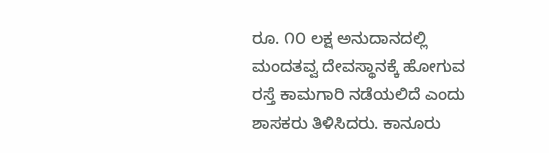ರೂ. ೧೦ ಲಕ್ಷ ಅನುದಾನದಲ್ಲಿ ಮಂದತವ್ವ ದೇವಸ್ಥಾನಕ್ಕೆ ಹೋಗುವ ರಸ್ತೆ ಕಾಮಗಾರಿ ನಡೆಯಲಿದೆ ಎಂದು ಶಾಸಕರು ತಿಳಿಸಿದರು. ಕಾನೂರು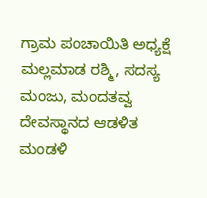ಗ್ರಾಮ ಪಂಚಾಯಿತಿ ಅಧ್ಯಕ್ಷೆ ಮಲ್ಲಮಾಡ ರಶ್ಮಿ, ಸದಸ್ಯ ಮಂಜು, ಮಂದತವ್ವ ದೇವಸ್ಥಾನದ ಆಡಳಿತ ಮಂಡಳಿ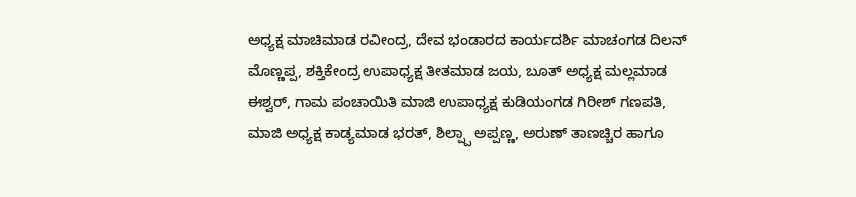ಅಧ್ಯಕ್ಷ ಮಾಚಿಮಾಡ ರವೀಂದ್ರ, ದೇವ ಭಂಡಾರದ ಕಾರ್ಯದರ್ಶಿ ಮಾಚಂಗಡ ದಿಲನ್ ಮೊಣ್ಣಪ್ಪ, ಶಕ್ತಿಕೇಂದ್ರ ಉಪಾಧ್ಯಕ್ಷ ತೀತಮಾಡ ಜಯ, ಬೂತ್ ಅಧ್ಯಕ್ಷ ಮಲ್ಲಮಾಡ ಈಶ್ವರ್, ಗಾಮ ಪಂಚಾಯಿತಿ ಮಾಜಿ ಉಪಾಧ್ಯಕ್ಷ ಕುಡಿಯಂಗಡ ಗಿರೀಶ್ ಗಣಪತಿ, ಮಾಜಿ ಅಧ್ಯಕ್ಷ ಕಾಡ್ಯಮಾಡ ಭರತ್, ಶಿಲ್ಪ್ಪಾ ಅಪ್ಪಣ್ಣ, ಅರುಣ್ ತಾಣಚ್ಚಿರ ಹಾಗೂ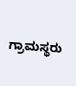ಗ್ರಾಮಸ್ಥರು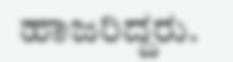ಹಾಜರಿದ್ದರು.